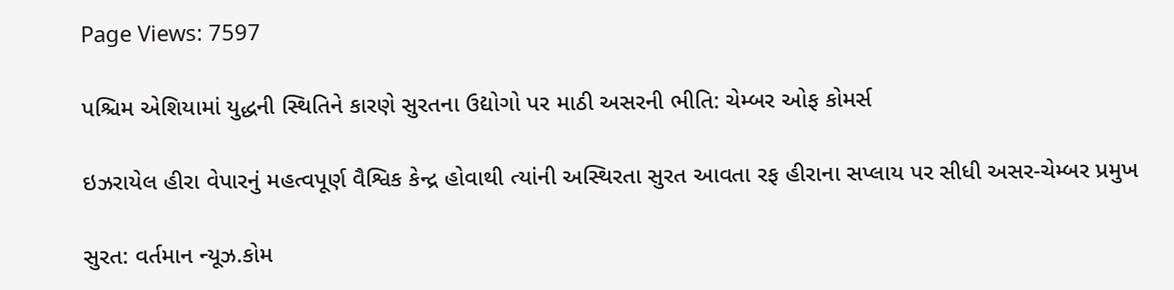Page Views: 7597

પશ્ચિમ એશિયામાં યુદ્ધની સ્થિતિને કારણે સુરતના ઉદ્યોગો પર માઠી અસરની ભીતિ: ચેમ્બર ઓફ કોમર્સ

ઇઝરાયેલ હીરા વેપારનું મહત્વપૂર્ણ વૈશ્વિક કેન્દ્ર હોવાથી ત્યાંની અસ્થિરતા સુરત આવતા રફ હીરાના સપ્લાય પર સીધી અસર-ચેમ્બર પ્રમુખ

સુરત: વર્તમાન ન્યૂઝ.કોમ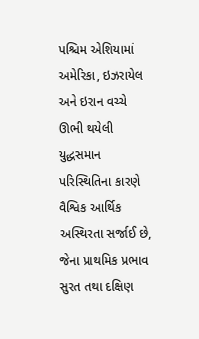પશ્ચિમ એશિયામાં અમેરિકા, ઇઝરાયેલ અને ઇરાન વચ્ચે ઊભી થયેલી યુદ્ધસમાન પરિસ્થિતિના કારણે વૈશ્વિક આર્થિક અસ્થિરતા સર્જાઈ છે, જેના પ્રાથમિક પ્રભાવ સુરત તથા દક્ષિણ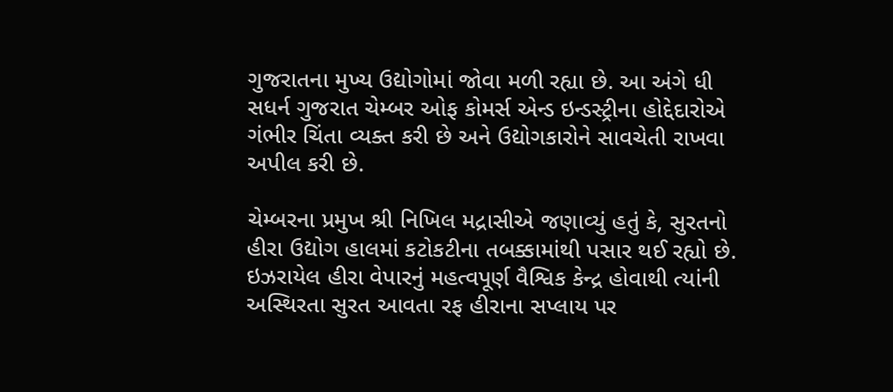ગુજરાતના મુખ્ય ઉદ્યોગોમાં જોવા મળી રહ્યા છે. આ અંગે ધી સધર્ન ગુજરાત ચેમ્બર ઓફ કોમર્સ એન્ડ ઇન્ડસ્ટ્રીના હોદ્દેદારોએ ગંભીર ચિંતા વ્યક્ત કરી છે અને ઉદ્યોગકારોને સાવચેતી રાખવા અપીલ કરી છે.

ચેમ્બરના પ્રમુખ શ્રી નિખિલ મદ્રાસીએ જણાવ્યું હતું કે, સુરતનો હીરા ઉદ્યોગ હાલમાં કટોકટીના તબક્કામાંથી પસાર થઈ રહ્યો છે. ઇઝરાયેલ હીરા વેપારનું મહત્વપૂર્ણ વૈશ્વિક કેન્દ્ર હોવાથી ત્યાંની અસ્થિરતા સુરત આવતા રફ હીરાના સપ્લાય પર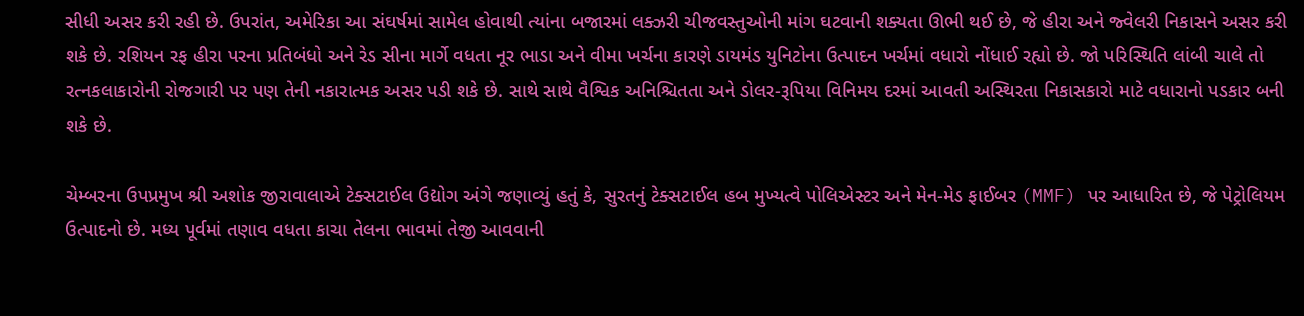સીધી અસર કરી રહી છે. ઉપરાંત, અમેરિકા આ સંઘર્ષમાં સામેલ હોવાથી ત્યાંના બજારમાં લક્ઝરી ચીજવસ્તુઓની માંગ ઘટવાની શક્યતા ઊભી થઈ છે, જે હીરા અને જ્વેલરી નિકાસને અસર કરી શકે છે. રશિયન રફ હીરા પરના પ્રતિબંધો અને રેડ સીના માર્ગે વધતા નૂર ભાડા અને વીમા ખર્ચના કારણે ડાયમંડ યુનિટોના ઉત્પાદન ખર્ચમાં વધારો નોંધાઈ રહ્યો છે. જો પરિસ્થિતિ લાંબી ચાલે તો રત્નકલાકારોની રોજગારી પર પણ તેની નકારાત્મક અસર પડી શકે છે. સાથે સાથે વૈશ્વિક અનિશ્ચિતતા અને ડોલર-રૂપિયા વિનિમય દરમાં આવતી અસ્થિરતા નિકાસકારો માટે વધારાનો પડકાર બની શકે છે.

ચેમ્બરના ઉપપ્રમુખ શ્રી અશોક જીરાવાલાએ ટેક્સટાઈલ ઉદ્યોગ અંગે જણાવ્યું હતું કે, સુરતનું ટેક્સટાઈલ હબ મુખ્યત્વે પોલિએસ્ટર અને મેન-મેડ ફાઈબર (MMF) પર આધારિત છે, જે પેટ્રોલિયમ ઉત્પાદનો છે. મધ્ય પૂર્વમાં તણાવ વધતા કાચા તેલના ભાવમાં તેજી આવવાની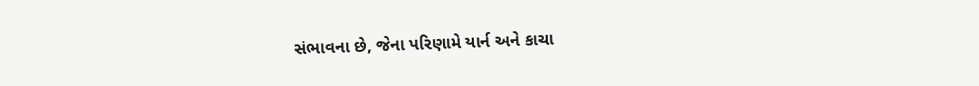સંભાવના છે, જેના પરિણામે યાર્ન અને કાચા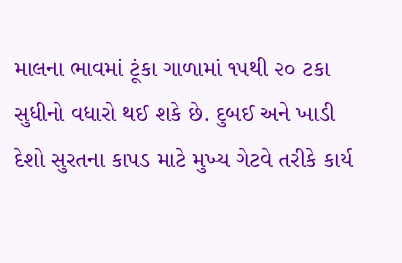માલના ભાવમાં ટૂંકા ગાળામાં ૧૫થી ૨૦ ટકા સુધીનો વધારો થઈ શકે છે. દુબઈ અને ખાડી દેશો સુરતના કાપડ માટે મુખ્ય ગેટવે તરીકે કાર્ય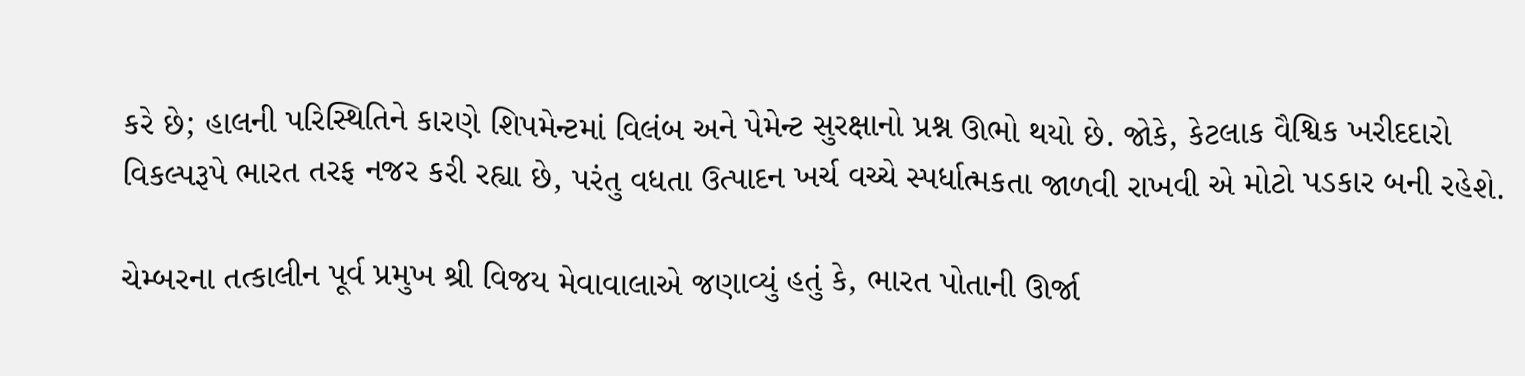કરે છે; હાલની પરિસ્થિતિને કારણે શિપમેન્ટમાં વિલંબ અને પેમેન્ટ સુરક્ષાનો પ્રશ્ન ઊભો થયો છે. જોકે, કેટલાક વૈશ્વિક ખરીદદારો વિકલ્પરૂપે ભારત તરફ નજર કરી રહ્યા છે, પરંતુ વધતા ઉત્પાદન ખર્ચ વચ્ચે સ્પર્ધાત્મકતા જાળવી રાખવી એ મોટો પડકાર બની રહેશે.

ચેમ્બરના તત્કાલીન પૂર્વ પ્રમુખ શ્રી વિજય મેવાવાલાએ જણાવ્યું હતું કે, ભારત પોતાની ઊર્જા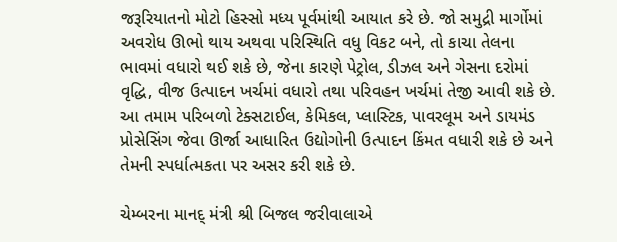જરૂરિયાતનો મોટો હિસ્સો મધ્ય પૂર્વમાંથી આયાત કરે છે. જો સમુદ્રી માર્ગોમાં અવરોધ ઊભો થાય અથવા પરિસ્થિતિ વધુ વિકટ બને, તો કાચા તેલના ભાવમાં વધારો થઈ શકે છે, જેના કારણે પેટ્રોલ, ડીઝલ અને ગેસના દરોમાં વૃદ્ધિ, વીજ ઉત્પાદન ખર્ચમાં વધારો તથા પરિવહન ખર્ચમાં તેજી આવી શકે છે. આ તમામ પરિબળો ટેક્સટાઈલ, કેમિકલ, પ્લાસ્ટિક, પાવરલૂમ અને ડાયમંડ પ્રોસેસિંગ જેવા ઊર્જા આધારિત ઉદ્યોગોની ઉત્પાદન કિંમત વધારી શકે છે અને તેમની સ્પર્ધાત્મકતા પર અસર કરી શકે છે.

ચેમ્બરના માનદ્ મંત્રી શ્રી બિજલ જરીવાલાએ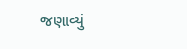જણાવ્યું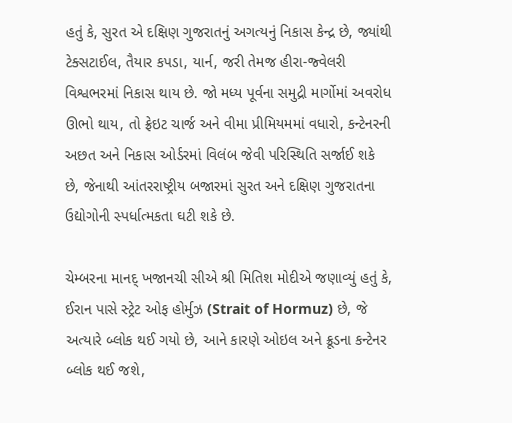હતું કે, સુરત એ દક્ષિણ ગુજરાતનું અગત્યનું નિકાસ કેન્દ્ર છે, જ્યાંથી ટેક્સટાઈલ, તૈયાર કપડા, યાર્ન, જરી તેમજ હીરા-જ્વેલરી વિશ્વભરમાં નિકાસ થાય છે. જો મધ્ય પૂર્વના સમુદ્રી માર્ગોમાં અવરોધ ઊભો થાય, તો ફ્રેઇટ ચાર્જ અને વીમા પ્રીમિયમમાં વધારો, કન્ટેનરની અછત અને નિકાસ ઓર્ડરમાં વિલંબ જેવી પરિસ્થિતિ સર્જાઈ શકે છે, જેનાથી આંતરરાષ્ટ્રીય બજારમાં સુરત અને દક્ષિણ ગુજરાતના ઉદ્યોગોની સ્પર્ધાત્મકતા ઘટી શકે છે.

ચેમ્બરના માનદ્ ખજાનચી સીએ શ્રી મિતિશ મોદીએ જણાવ્યું હતું કે, ઈરાન પાસે સ્ટ્રેટ ઓફ હોર્મુઝ (Strait of Hormuz) છે, જે અત્યારે બ્લોક થઈ ગયો છે, આને કારણે ઓઇલ અને ક્રૂડના કન્ટેનર બ્લોક થઈ જશે,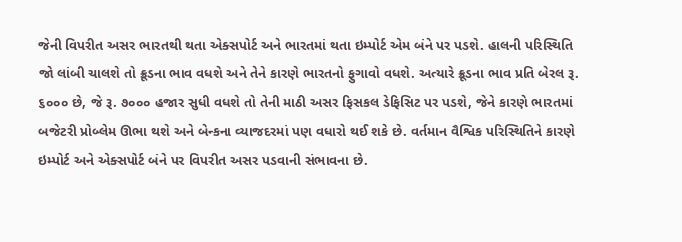જેની વિપરીત અસર ભારતથી થતા એક્સપોર્ટ અને ભારતમાં થતા ઇમ્પોર્ટ એમ બંને પર પડશે. હાલની પરિસ્થિતિ જો લાંબી ચાલશે તો ક્રૂડના ભાવ વધશે અને તેને કારણે ભારતનો ફુગાવો વધશે. અત્યારે ક્રૂડના ભાવ પ્રતિ બેરલ રૂ. ૬૦૦૦ છે, જે રૂ. ૭૦૦૦ હજાર સુધી વધશે તો તેની માઠી અસર ફિસકલ ડેફિસિટ પર પડશે, જેને કારણે ભારતમાં બજેટરી પ્રોબ્લેમ ઊભા થશે અને બેન્કના વ્યાજદરમાં પણ વધારો થઈ શકે છે. વર્તમાન વૈશ્વિક પરિસ્થિતિને કારણે ઇમ્પોર્ટ અને એક્સપોર્ટ બંને પર વિપરીત અસર પડવાની સંભાવના છે.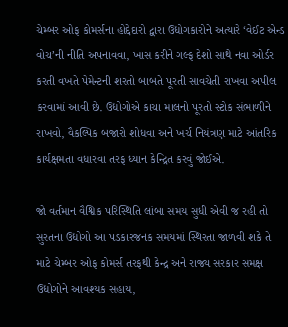ચેમ્બર ઓફ કોમર્સના હોદ્દેદારો દ્વારા ઉદ્યોગકારોને અત્યારે ‘વેઈટ એન્ડ વોચ’ની નીતિ અપનાવવા, ખાસ કરીને ગલ્ફ દેશો સાથે નવા ઓર્ડર કરતી વખતે પેમેન્ટની શરતો બાબતે પૂરતી સાવચેતી રાખવા અપીલ કરવામાં આવી છે. ઉદ્યોગોએ કાચા માલનો પૂરતો સ્ટોક સંભાળીને રાખવો, વૈકલ્પિક બજારો શોધવા અને ખર્ચ નિયંત્રણ માટે આંતરિક કાર્યક્ષમતા વધારવા તરફ ધ્યાન કેન્દ્રિત કરવું જોઈએ.

જો વર્તમાન વૈશ્વિક પરિસ્થિતિ લાંબા સમય સુધી એવી જ રહી તો સુરતના ઉદ્યોગો આ પડકારજનક સમયમાં સ્થિરતા જાળવી શકે તે માટે ચેમ્બર ઓફ કોમર્સ તરફથી કેન્દ્ર અને રાજ્ય સરકાર સમક્ષ ઉદ્યોગોને આવશ્યક સહાય,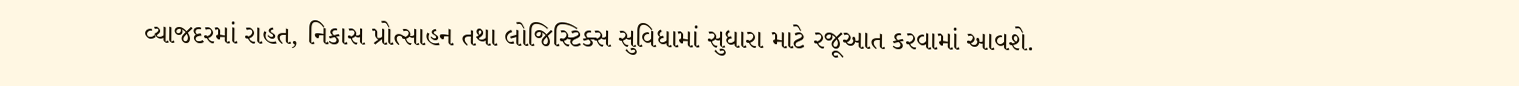વ્યાજદરમાં રાહત, નિકાસ પ્રોત્સાહન તથા લોજિસ્ટિક્સ સુવિધામાં સુધારા માટે રજૂઆત કરવામાં આવશે.